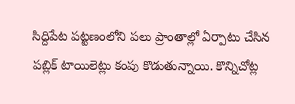సిద్దిపేట పట్టణంలోని పలు ప్రాంతాల్లో ఏర్పాటు చేసిన పబ్లిక్ టాయిలెట్లు కంపు కొడుతున్నాయి. కొన్నిచోట్ల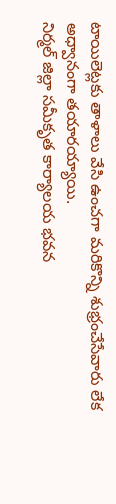టాయిలెట్లకు తాళాలు వేసి ఉంచగా మరికొన్ని శుభ్రంచేసేవారు లేక అధ్వానంగా తయారయ్యాయి.
నిర్మల్ జిల్లా సమీకృత కార్యాలయ భవన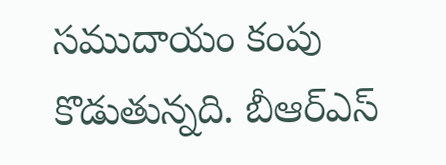సముదాయం కంపు కొడుతున్నది. బీఆర్ఎస్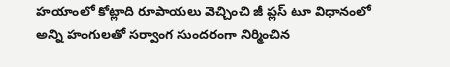హయాంలో కోట్లాది రూపాయలు వెచ్చించి జీ ప్లస్ టూ విధానంలో అన్ని హంగులతో సర్వాంగ సుందరంగా నిర్మించిన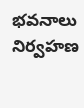భవనాలు నిర్వహణ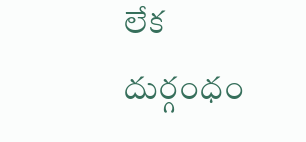లేక దుర్గంధం